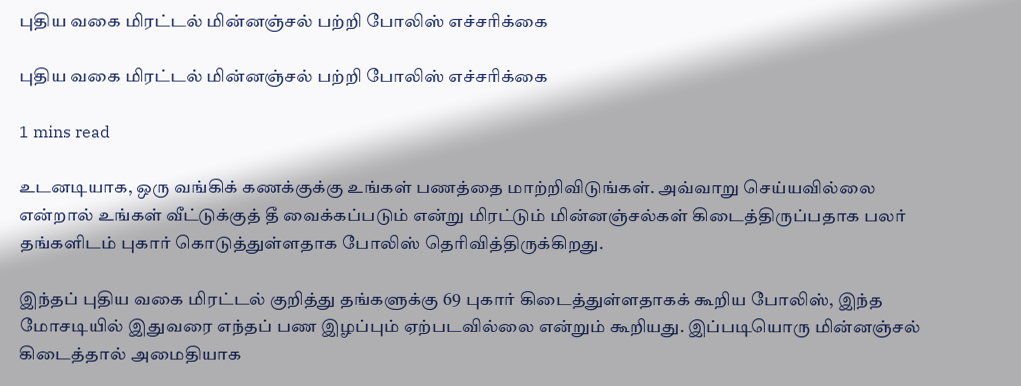புதிய வகை மிரட்டல் மின்னஞ்சல் பற்றி போலிஸ் எச்சரிக்கை

புதிய வகை மிரட்டல் மின்னஞ்சல் பற்றி போலிஸ் எச்சரிக்கை

1 mins read

உடனடியாக, ஒரு வங்கிக் கணக்குக்கு உங்கள் பணத்தை மாற்றிவிடுங்கள். அவ்வாறு செய்யவில்லை என்றால் உங்கள் வீட்டுக்குத் தீ வைக்கப்படும் என்று மிரட்டும் மின்னஞ்சல்கள் கிடைத்திருப்பதாக பலர் தங்களிடம் புகார் கொடுத்துள்ளதாக போலிஸ் தெரிவித்திருக்கிறது.

இந்தப் புதிய வகை மிரட்டல் குறித்து தங்களுக்கு 69 புகார் கிடைத்துள்ளதாகக் கூறிய போலிஸ், இந்த மோசடியில் இதுவரை எந்தப் பண இழப்பும் ஏற்படவில்லை என்றும் கூறியது. இப்படியொரு மின்னஞ்சல் கிடைத்தால் அமைதியாக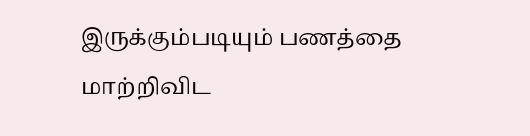இருக்கும்படியும் பணத்தை மாற்றிவிட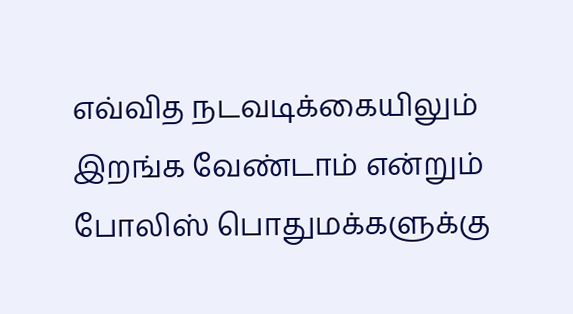எவ்வித நடவடிக்கையிலும் இறங்க வேண்டாம் என்றும் போலிஸ் பொதுமக்களுக்கு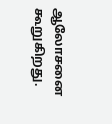ஆலோசனை கூறுகிறது.